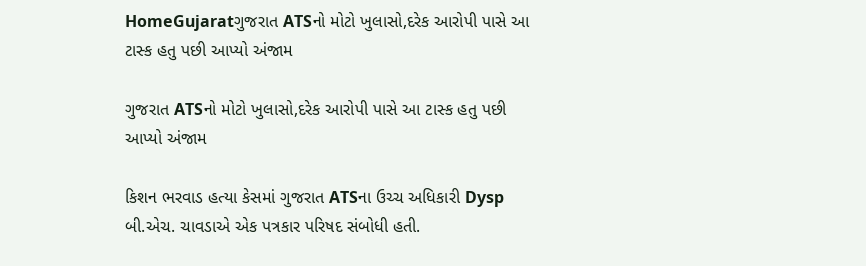HomeGujaratગુજરાત ATSનો મોટો ખુલાસો,દરેક આરોપી પાસે આ ટાસ્ક હતુ પછી આપ્યો અંજામ

ગુજરાત ATSનો મોટો ખુલાસો,દરેક આરોપી પાસે આ ટાસ્ક હતુ પછી આપ્યો અંજામ

કિશન ભરવાડ હત્યા કેસમાં ગુજરાત ATSના ઉચ્ચ અધિકારી Dysp બી.એચ. ચાવડાએ એક પત્રકાર પરિષદ સંબોધી હતી.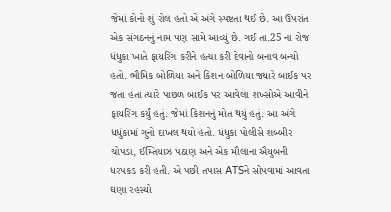જેમાં કોનો શું રોલ હતો એ અંગે સ્પષ્ટતા થઈ છે. આ ઉપરાંત એક સંગઠનનું નામ પણ સામે આવ્યું છે. ગઈ તા.25 ના રોજ ધંધુકા ખાતે ફાયરિંગ કરીને હત્યા કરી દેવાનો બનાવ બન્યો હતો. ભૌમિક બોળિયા અને કિશન બોળિયા જ્યારે બાઈક પર જતા હતા ત્યારે પાછળ બાઈક પર આવેલા શખ્સોએ આવીને ફાયરિંગ કર્યું હતું. જેમાં કિશનનું મોત થયું હતું. આ અંગે ધધુંકામાં ગુનો દાખલ થયો હતો. ધંધુકા પોલીસે શબ્બીર ચોપડા, ઈમ્તિયાઝ પઠાણ અને એક મૌલાના ઐયુબની ધરપકડ કરી હતી. એ પછી તપાસ ATSને સોંપવામાં આવતા ઘણા રહસ્યો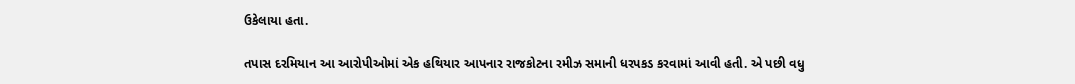ઉકેલાયા હતા.

તપાસ દરમિયાન આ આરોપીઓમાં એક હથિયાર આપનાર રાજકોટના રમીઝ સમાની ધરપકડ કરવામાં આવી હતી. એ પછી વધુ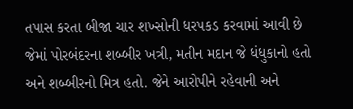તપાસ કરતા બીજા ચાર શખ્સોની ધરપકડ કરવામાં આવી છે જેમાં પોરબંદરના શબ્બીર ખત્રી, મતીન મદાન જે ધંધુકાનો હતો અને શબ્બીરનો મિત્ર હતો. જેને આરોપીને રહેવાની અને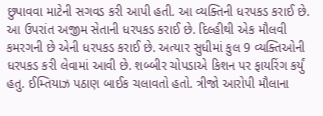છુપાવવા માટેની સગવડ કરી આપી હતી. આ વ્યક્તિની ધરપકડ કરાઈ છે. આ ઉપરાંત અજીમ સેતાની ધરપકડ કરાઈ છે. દિલ્હીથી એક મૌલવી કમરગની છે એની ધરપકડ કરાઈ છે. અત્યાર સુધીમાં કુલ 9 વ્યક્તિઓની ધરપકડ કરી લેવામાં આવી છે. શબ્બીર ચોપડાએ કિશન પર ફાયરિંગ કર્યું હતુ. ઈમ્તિયાઝ પઠાણ બાઈક ચલાવતો હતો. ત્રીજો આરોપી મૌલાના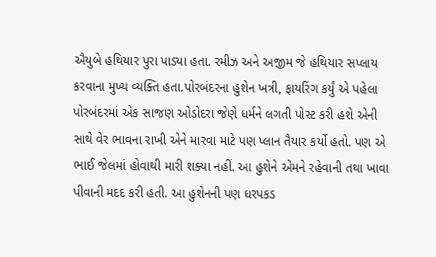ઐયુબે હથિયાર પુરા પાડ્યા હતા. રમીઝ અને અજીમ જે હથિયાર સપ્લાય કરવાના મુખ્ય વ્યક્તિ હતા.પોરબંદરના હુશેન ખત્રી, ફાયરિંગ કર્યું એ પહેલા પોરબંદરમાં એક સાજણ ઓડોદરા જેણે ધર્મને લગતી પોસ્ટ કરી હશે એની સાથે વેર ભાવના રાખી એને મારવા માટે પણ પ્લાન તૈયાર કર્યો હતો. પણ એ ભાઈ જેલમાં હોવાથી મારી શક્યા નહીં. આ હુશેને એમને રહેવાની તથા ખાવા પીવાની મદદ કરી હતી. આ હુશેનની પણ ધરપકડ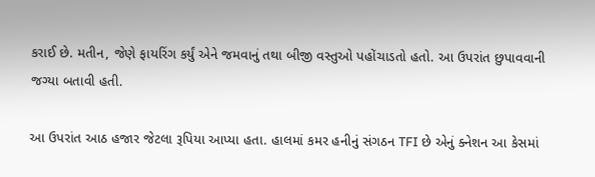કરાઈ છે. મતીન, જેણે ફાયરિંગ કર્યું એને જમવાનું તથા બીજી વસ્તુઓ પહોંચાડતો હતો. આ ઉપરાંત છુપાવવાની જગ્યા બતાવી હતી.

આ ઉપરાંત આઠ હજાર જેટલા રૂપિયા આપ્યા હતા. હાલમાં કમર હનીનું સંગઠન TFI છે એનું ક્નેશન આ કેસમાં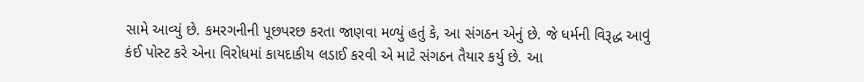સામે આવ્યું છે. કમરગનીની પૂછપરછ કરતા જાણવા મળ્યું હતું કે, આ સંગઠન એનું છે. જે ધર્મની વિરૂદ્ધ આવું કંઈ પોસ્ટ કરે એના વિરોધમાં કાયદાકીય લડાઈ કરવી એ માટે સંગઠન તૈયાર કર્યુ છે. આ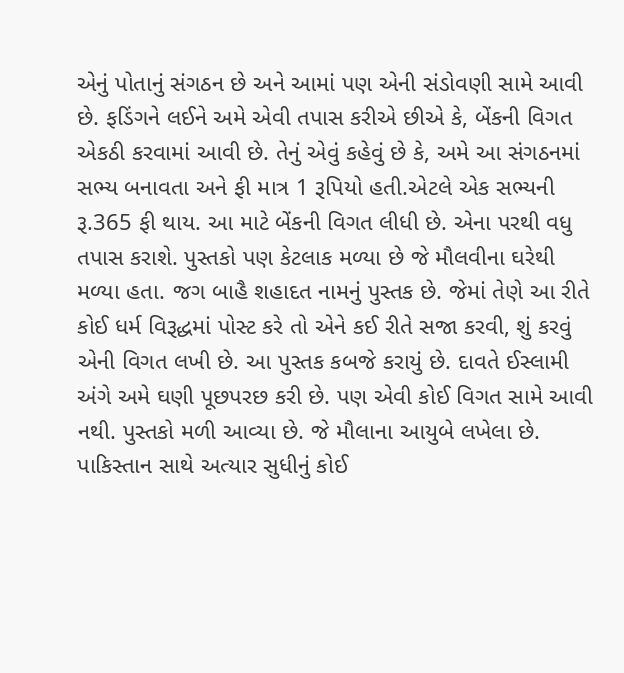એનું પોતાનું સંગઠન છે અને આમાં પણ એની સંડોવણી સામે આવી છે. ફડિંગને લઈને અમે એવી તપાસ કરીએ છીએ કે, બેંકની વિગત એકઠી કરવામાં આવી છે. તેનું એવું કહેવું છે કે, અમે આ સંગઠનમાં સભ્ય બનાવતા અને ફી માત્ર 1 રૂપિયો હતી.એટલે એક સભ્યની રૂ.365 ફી થાય. આ માટે બેંકની વિગત લીધી છે. એના પરથી વધુ તપાસ કરાશે. પુસ્તકો પણ કેટલાક મળ્યા છે જે મૌલવીના ઘરેથી મળ્યા હતા. જગ બાહૈ શહાદત નામનું પુસ્તક છે. જેમાં તેણે આ રીતે કોઈ ધર્મ વિરૂદ્ધમાં પોસ્ટ કરે તો એને કઈ રીતે સજા કરવી, શું કરવું એની વિગત લખી છે. આ પુસ્તક કબજે કરાયું છે. દાવતે ઈસ્લામી અંગે અમે ઘણી પૂછપરછ કરી છે. પણ એવી કોઈ વિગત સામે આવી નથી. પુસ્તકો મળી આવ્યા છે. જે મૌલાના આયુબે લખેલા છે. પાકિસ્તાન સાથે અત્યાર સુધીનું કોઈ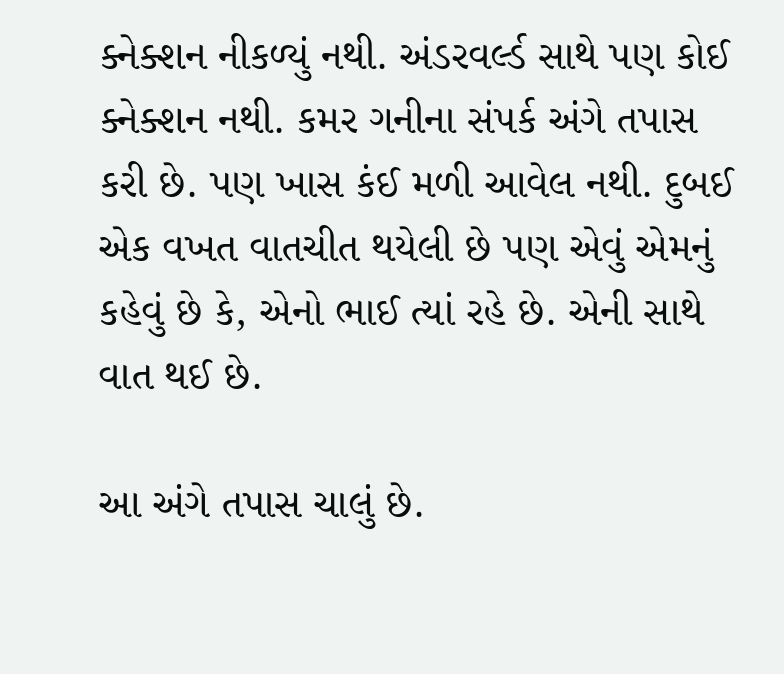ક્નેક્શન નીકળ્યું નથી. અંડરવર્લ્ડ સાથે પણ કોઈ ક્નેક્શન નથી. કમર ગનીના સંપર્ક અંગે તપાસ કરી છે. પણ ખાસ કંઈ મળી આવેલ નથી. દુબઈ એક વખત વાતચીત થયેલી છે પણ એવું એમનું કહેવું છે કે, એનો ભાઈ ત્યાં રહે છે. એની સાથે વાત થઈ છે.

આ અંગે તપાસ ચાલું છે.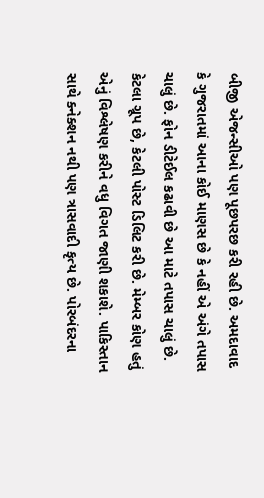બીજી એજન્સીઓ પણ પૂછપરછ કરી રહી છે. અમદાવાદ કે ગુજરાતમાં આના કોઈ માણસ છે કે નહીં એ અંગે તપાસ ચાલું છે. ફોન ડીટેઈલ કઢાવી છે આ માટે તપાસ ચાલું છે. કેટલા ગ્રૂપ છે, કેટલી પોસ્ટ ડિલિટ કરી છે. મેમ્બર કોણ હતું એનું વિશ્લેષણ કરીને વધુ વિગત જાણી શકાશે. પાકિસ્તાન સાથે ક્નેક્શન નથી પણ ત્રાસવાદી કૃત્ય છે. પોરબંદરના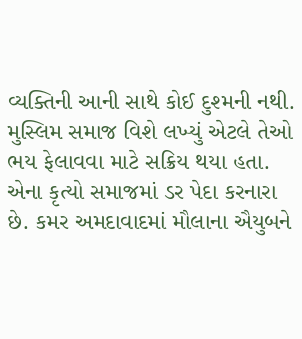વ્યક્તિની આની સાથે કોઈ દુશ્મની નથી. મુસ્લિમ સમાજ વિશે લખ્યું એટલે તેઓ ભય ફેલાવવા માટે સક્રિય થયા હતા. એના કૃત્યો સમાજમાં ડર પેદા કરનારા છે. કમર અમદાવાદમાં મૌલાના ઐયુબને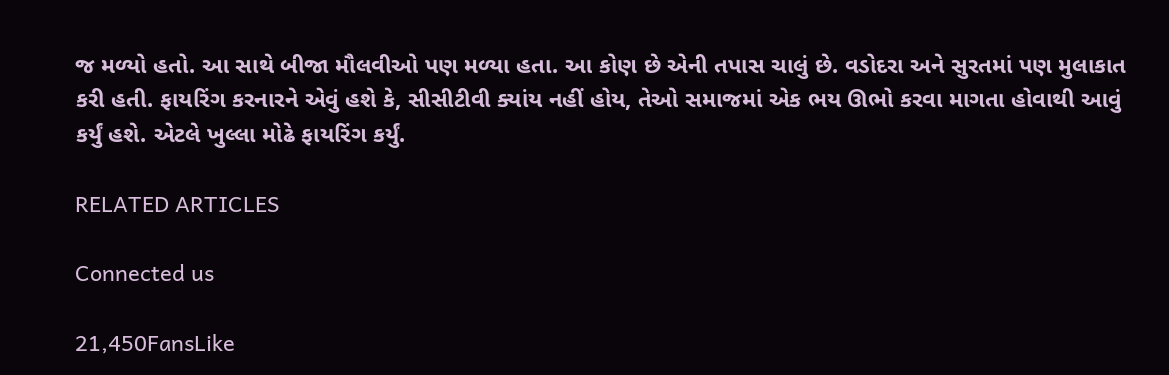જ મળ્યો હતો. આ સાથે બીજા મૌલવીઓ પણ મળ્યા હતા. આ કોણ છે એની તપાસ ચાલું છે. વડોદરા અને સુરતમાં પણ મુલાકાત કરી હતી. ફાયરિંગ કરનારને એવું હશે કે, સીસીટીવી ક્યાંય નહીં હોય, તેઓ સમાજમાં એક ભય ઊભો કરવા માગતા હોવાથી આવું કર્યું હશે. એટલે ખુલ્લા મોઢે ફાયરિંગ કર્યું.

RELATED ARTICLES

Connected us

21,450FansLike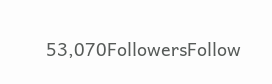53,070FollowersFollow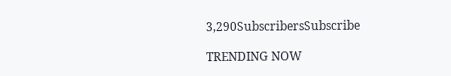3,290SubscribersSubscribe

TRENDING NOW